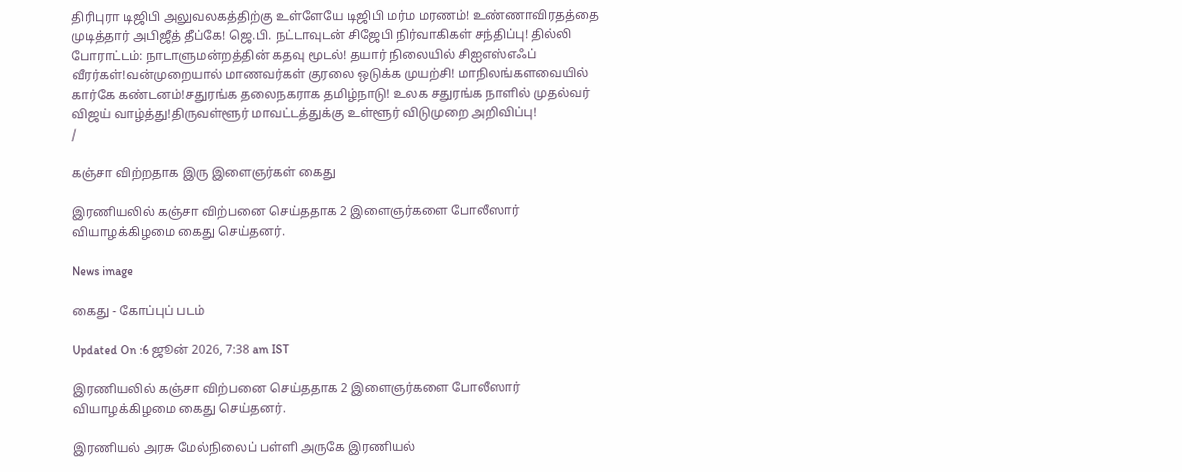திரிபுரா டிஜிபி அலுவலகத்திற்கு உள்ளேயே டிஜிபி மர்ம மரணம்! உண்ணாவிரதத்தை முடித்தார் அபிஜீத் தீப்கே! ஜெ.பி. நட்டாவுடன் சிஜேபி நிர்வாகிகள் சந்திப்பு! தில்லி போராட்டம்: நாடாளுமன்றத்தின் கதவு மூடல்! தயார் நிலையில் சிஐஎஸ்எஃப் வீரர்கள்!வன்முறையால் மாணவர்கள் குரலை ஒடுக்க முயற்சி! மாநிலங்களவையில் கார்கே கண்டனம்!சதுரங்க தலைநகராக தமிழ்நாடு! உலக சதுரங்க நாளில் முதல்வர் விஜய் வாழ்த்து!திருவள்ளூர் மாவட்டத்துக்கு உள்ளூர் விடுமுறை அறிவிப்பு!
/

கஞ்சா விற்றதாக இரு இளைஞர்கள் கைது

இரணியலில் கஞ்சா விற்பனை செய்ததாக 2 இளைஞர்களை போலீஸார் வியாழக்கிழமை கைது செய்தனர்.

News image

கைது - கோப்புப் படம்

Updated On :6 ஜூன் 2026, 7:38 am IST

இரணியலில் கஞ்சா விற்பனை செய்ததாக 2 இளைஞர்களை போலீஸார் வியாழக்கிழமை கைது செய்தனர்.

இரணியல் அரசு மேல்நிலைப் பள்ளி அருகே இரணியல்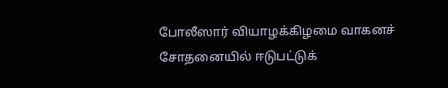போலீஸார் வியாழக்கிழமை வாகனச் சோதனையில் ஈடுபட்டுக்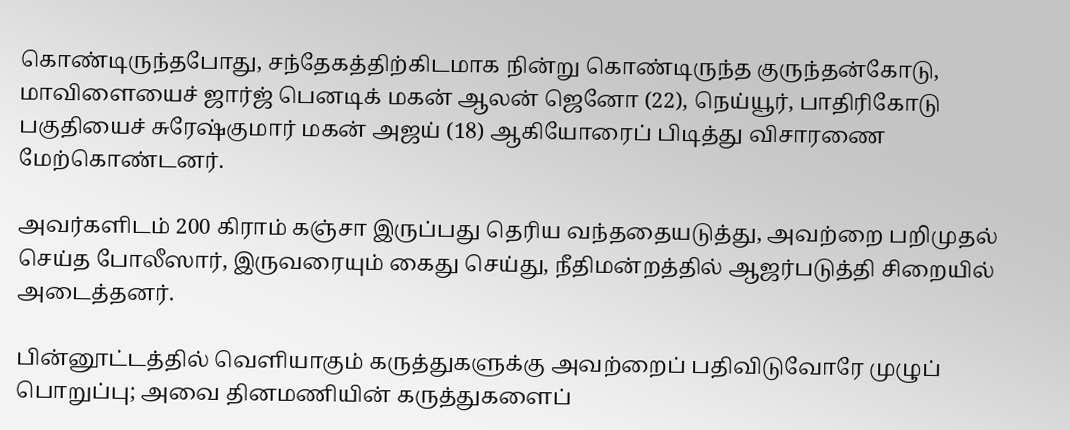கொண்டிருந்தபோது, சந்தேகத்திற்கிடமாக நின்று கொண்டிருந்த குருந்தன்கோடு, மாவிளையைச் ஜார்ஜ் பெனடிக் மகன் ஆலன் ஜெனோ (22), நெய்யூர், பாதிரிகோடு பகுதியைச் சுரேஷ்குமார் மகன் அஜய் (18) ஆகியோரைப் பிடித்து விசாரணை மேற்கொண்டனர்.

அவர்களிடம் 200 கிராம் கஞ்சா இருப்பது தெரிய வந்ததையடுத்து, அவற்றை பறிமுதல் செய்த போலீஸார், இருவரையும் கைது செய்து, நீதிமன்றத்தில் ஆஜர்படுத்தி சிறையில் அடைத்தனர்.

பின்னூட்டத்தில் வெளியாகும் கருத்துகளுக்கு அவற்றைப் பதிவிடுவோரே முழுப் பொறுப்பு; அவை தினமணியின் கருத்துகளைப்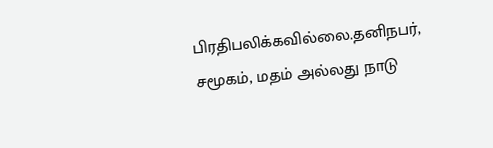பிரதிபலிக்கவில்லை.தனிநபர், சமூகம், மதம் அல்லது நாடு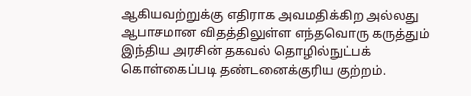ஆகியவற்றுக்கு எதிராக அவமதிக்கிற அல்லது ஆபாசமான விதத்திலுள்ள எந்தவொரு கருத்தும் இந்திய அரசின் தகவல் தொழில்நுட்பக் கொள்கைப்படி தண்டனைக்குரிய குற்றம்.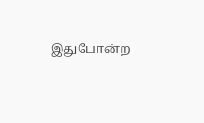இதுபோன்ற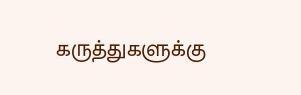கருத்துகளுக்கு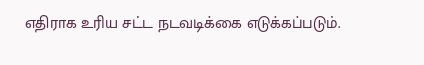எதிராக உரிய சட்ட நடவடிக்கை எடுக்கப்படும்.